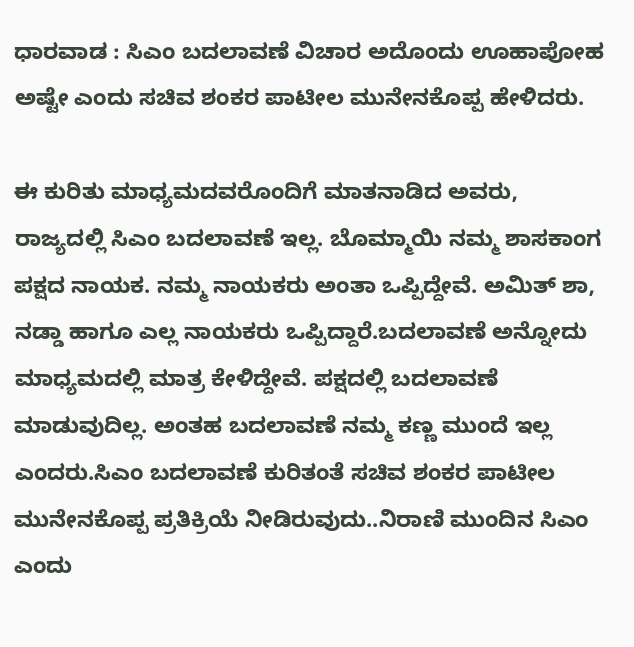ಧಾರವಾಡ : ಸಿಎಂ ಬದಲಾವಣೆ ವಿಚಾರ ಅದೊಂದು ಊಹಾಪೋಹ ಅಷ್ಟೇ ಎಂದು ಸಚಿವ ಶಂಕರ ಪಾಟೀಲ ಮುನೇನಕೊಪ್ಪ ಹೇಳಿದರು.

ಈ ಕುರಿತು ಮಾಧ್ಯಮದವರೊಂದಿಗೆ ಮಾತನಾಡಿದ ಅವರು, ರಾಜ್ಯದಲ್ಲಿ ಸಿಎಂ ಬದಲಾವಣೆ ಇಲ್ಲ. ಬೊಮ್ಮಾಯಿ ನಮ್ಮ ಶಾಸಕಾಂಗ ಪಕ್ಷದ ನಾಯಕ. ನಮ್ಮ ನಾಯಕರು ಅಂತಾ ಒಪ್ಪಿದ್ದೇವೆ. ಅಮಿತ್ ಶಾ, ನಡ್ಡಾ ಹಾಗೂ ಎಲ್ಲ ನಾಯಕರು ಒಪ್ಪಿದ್ದಾರೆ.ಬದಲಾವಣೆ ಅನ್ನೋದು ಮಾಧ್ಯಮದಲ್ಲಿ ಮಾತ್ರ ಕೇಳಿದ್ದೇವೆ. ಪಕ್ಷದಲ್ಲಿ ಬದಲಾವಣೆ ಮಾಡುವುದಿಲ್ಲ. ಅಂತಹ ಬದಲಾವಣೆ ನಮ್ಮ ಕಣ್ಣ ಮುಂದೆ ಇಲ್ಲ ಎಂದರು.ಸಿಎಂ ಬದಲಾವಣೆ ಕುರಿತಂತೆ ಸಚಿವ ಶಂಕರ ಪಾಟೀಲ ಮುನೇನಕೊಪ್ಪ ಪ್ರತಿಕ್ರಿಯೆ ನೀಡಿರುವುದು..ನಿರಾಣಿ ಮುಂದಿನ ಸಿಎಂ ಎಂದು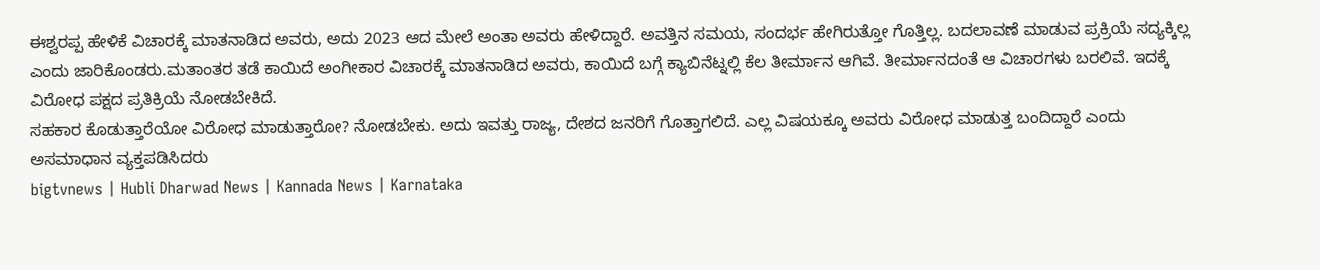ಈಶ್ವರಪ್ಪ ಹೇಳಿಕೆ ವಿಚಾರಕ್ಕೆ ಮಾತನಾಡಿದ ಅವರು, ಅದು 2023 ಆದ ಮೇಲೆ ಅಂತಾ ಅವರು ಹೇಳಿದ್ದಾರೆ. ಅವತ್ತಿನ ಸಮಯ, ಸಂದರ್ಭ ಹೇಗಿರುತ್ತೋ ಗೊತ್ತಿಲ್ಲ. ಬದಲಾವಣೆ ಮಾಡುವ ಪ್ರಕ್ರಿಯೆ ಸದ್ಯಕ್ಕಿಲ್ಲ ಎಂದು ಜಾರಿಕೊಂಡರು.ಮತಾಂತರ ತಡೆ ಕಾಯಿದೆ ಅಂಗೀಕಾರ ವಿಚಾರಕ್ಕೆ ಮಾತನಾಡಿದ ಅವರು, ಕಾಯಿದೆ ಬಗ್ಗೆ ಕ್ಯಾಬಿನೆಟ್ನಲ್ಲಿ ಕೆಲ ತೀರ್ಮಾನ ಆಗಿವೆ. ತೀರ್ಮಾನದಂತೆ ಆ ವಿಚಾರಗಳು ಬರಲಿವೆ. ಇದಕ್ಕೆ ವಿರೋಧ ಪಕ್ಷದ ಪ್ರತಿಕ್ರಿಯೆ ನೋಡಬೇಕಿದೆ.
ಸಹಕಾರ ಕೊಡುತ್ತಾರೆಯೋ ವಿರೋಧ ಮಾಡುತ್ತಾರೋ? ನೋಡಬೇಕು. ಅದು ಇವತ್ತು ರಾಜ್ಯ, ದೇಶದ ಜನರಿಗೆ ಗೊತ್ತಾಗಲಿದೆ. ಎಲ್ಲ ವಿಷಯಕ್ಕೂ ಅವರು ವಿರೋಧ ಮಾಡುತ್ತ ಬಂದಿದ್ದಾರೆ ಎಂದು ಅಸಮಾಧಾನ ವ್ಯಕ್ತಪಡಿಸಿದರು
bigtvnews | Hubli Dharwad News | Kannada News | Karnataka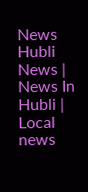News Hubli News | News In Hubli | Local news